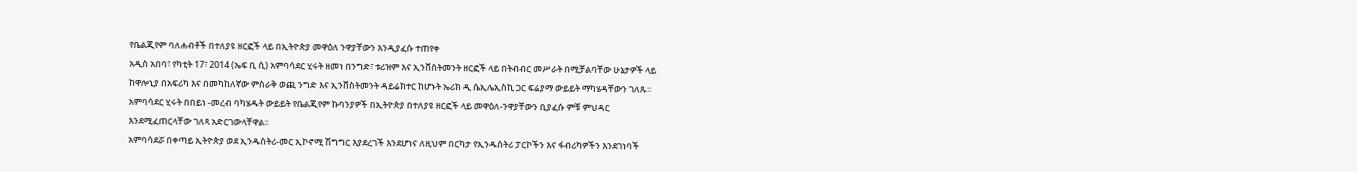የቤልጂየም ባለሐብቶች በተለያዩ ዘርፎች ላይ በኢትዮጵያ መዋዕለ ንዋያቸውን እንዲያፈሱ ተጠየቀ
አዲስ አበባ፣ የካቲት 17፣ 2014 (ኤፍ ቢ ሲ) አምባሳደር ሂሩት ዘመነ በንግድ፣ ቱሪዝም እና ኢንቨስትመንት ዘርፎች ላይ በትብብር መሥራት በሚቻልባቸው ሁኔታዎች ላይ ከዋሎኒያ በአፍሪካ እና በመካከለኛው ምስራቅ ወጪ ንግድ እና ኢንቨስትመንት ዳይሬክተር ከሆኑት ኤሪክ ዲ ሴኢሌኢስኪ ጋር ፍሬያማ ውይይት ማካሄዳቸውን ገለጹ፡፡
አምባሳደር ሂሩት በበይነ -መረብ ባካሄዱት ውይይት የቤልጂየም ኩባንያዎች በኢትዮጵያ በተለያዩ ዘርፎች ላይ መዋዕለ-ንዋያቸውን ቢያፈሱ ምቹ ምህዳር እንደሚፈጠርላቸው ገለጻ አድርገውላቸዋል፡፡
አምባሳደሯ በቀጣይ ኢትዮጵያ ወደ ኢንዱስትሪ-መር ኢኮኖሚ ሽግግር እያደረገች እንደሆነና ለዚህም በርካታ የኢንዱስትሪ ፓርኮችን እና ፋብሪካዎችን እንደገነባች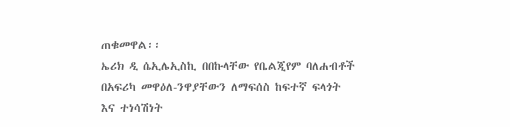ጠቁመዋል፡፡
ኤሪክ ዲ ሴኢሌኢስኪ በበኩላቸው የቤልጂየም ባለሐብቶች በአፍሪካ መዋዕለ-ንዋያቸውን ለማፍሰስ ከፍተኛ ፍላጎት እና ተነሳሽነት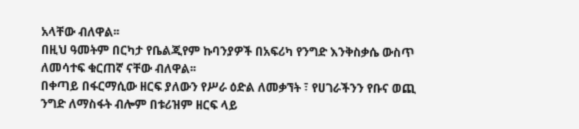አላቸው ብለዋል፡፡
በዚህ ዓመትም በርካታ የቤልጂየም ኩባንያዎች በአፍሪካ የንግድ እንቅስቃሴ ውስጥ ለመሳተፍ ቁርጠኛ ናቸው ብለዋል፡፡
በቀጣይ በፋርማሲው ዘርፍ ያለውን የሥራ ዕድል ለመቃኘት ፣ የሀገራችንን የቡና ወጪ ንግድ ለማስፋት ብሎም በቱሪዝም ዘርፍ ላይ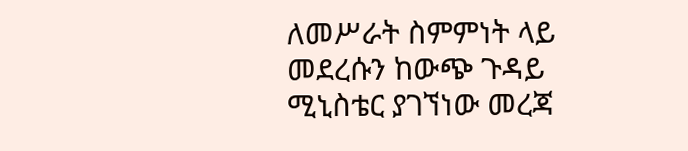ለመሥራት ስምምነት ላይ መደረሱን ከውጭ ጉዳይ ሚኒስቴር ያገኘነው መረጃ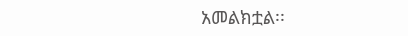አመልክቷል፡፡